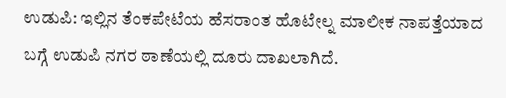ಉಡುಪಿ: ಇಲ್ಲಿನ ತೆಂಕಪೇಟೆಯ ಹೆಸರಾಂತ ಹೊಟೇಲ್ನ ಮಾಲೀಕ ನಾಪತ್ತೆಯಾದ ಬಗ್ಗೆ ಉಡುಪಿ ನಗರ ಠಾಣೆಯಲ್ಲಿ ದೂರು ದಾಖಲಾಗಿದೆ.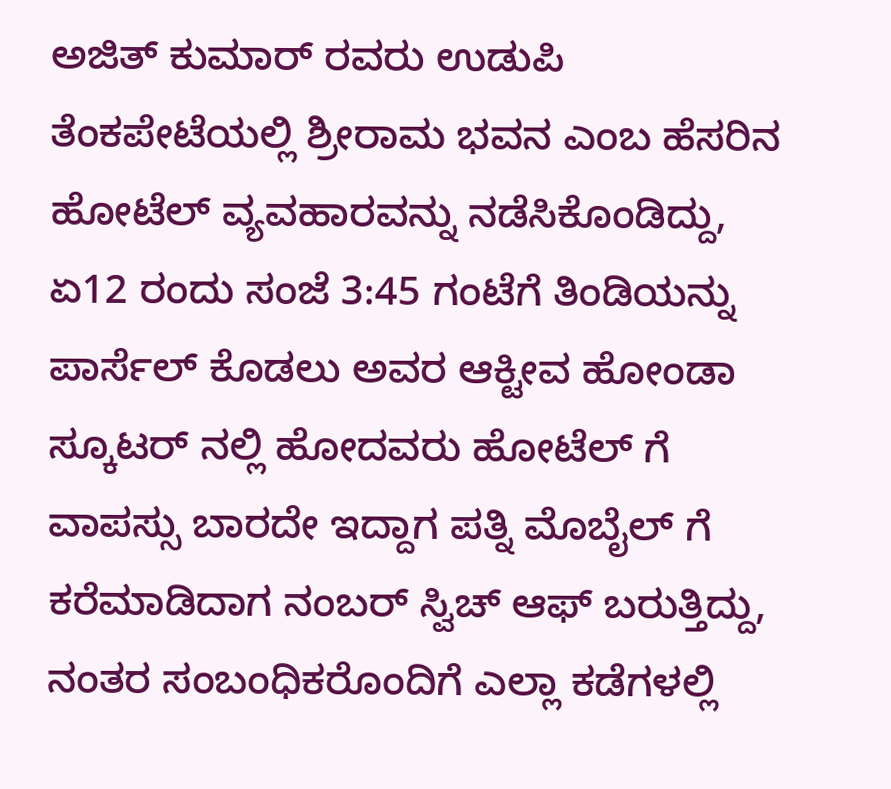ಅಜಿತ್ ಕುಮಾರ್ ರವರು ಉಡುಪಿ ತೆಂಕಪೇಟೆಯಲ್ಲಿ ಶ್ರೀರಾಮ ಭವನ ಎಂಬ ಹೆಸರಿನ ಹೋಟೆಲ್ ವ್ಯವಹಾರವನ್ನು ನಡೆಸಿಕೊಂಡಿದ್ದು, ಏ12 ರಂದು ಸಂಜೆ 3:45 ಗಂಟೆಗೆ ತಿಂಡಿಯನ್ನು ಪಾರ್ಸೆಲ್ ಕೊಡಲು ಅವರ ಆಕ್ಟೀವ ಹೋಂಡಾ ಸ್ಕೂಟರ್ ನಲ್ಲಿ ಹೋದವರು ಹೋಟೆಲ್ ಗೆ ವಾಪಸ್ಸು ಬಾರದೇ ಇದ್ದಾಗ ಪತ್ನಿ ಮೊಬೈಲ್ ಗೆ ಕರೆಮಾಡಿದಾಗ ನಂಬರ್ ಸ್ವಿಚ್ ಆಫ್ ಬರುತ್ತಿದ್ದು, ನಂತರ ಸಂಬಂಧಿಕರೊಂದಿಗೆ ಎಲ್ಲಾ ಕಡೆಗಳಲ್ಲಿ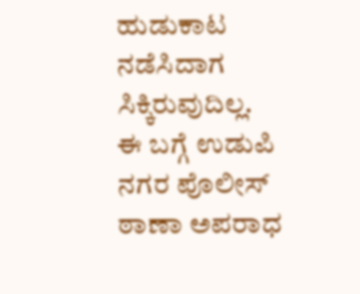ಹುಡುಕಾಟ ನಡೆಸಿದಾಗ ಸಿಕ್ಕಿರುವುದಿಲ್ಲ.
ಈ ಬಗ್ಗೆ ಉಡುಪಿ ನಗರ ಪೊಲೀಸ್ ಠಾಣಾ ಅಪರಾಧ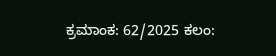ಕ್ರಮಾಂಕ: 62/2025 ಕಲಂ: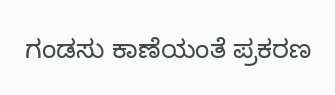ಗಂಡಸು ಕಾಣೆಯಂತೆ ಪ್ರಕರಣ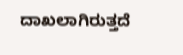ದಾಖಲಾಗಿರುತ್ತದೆ